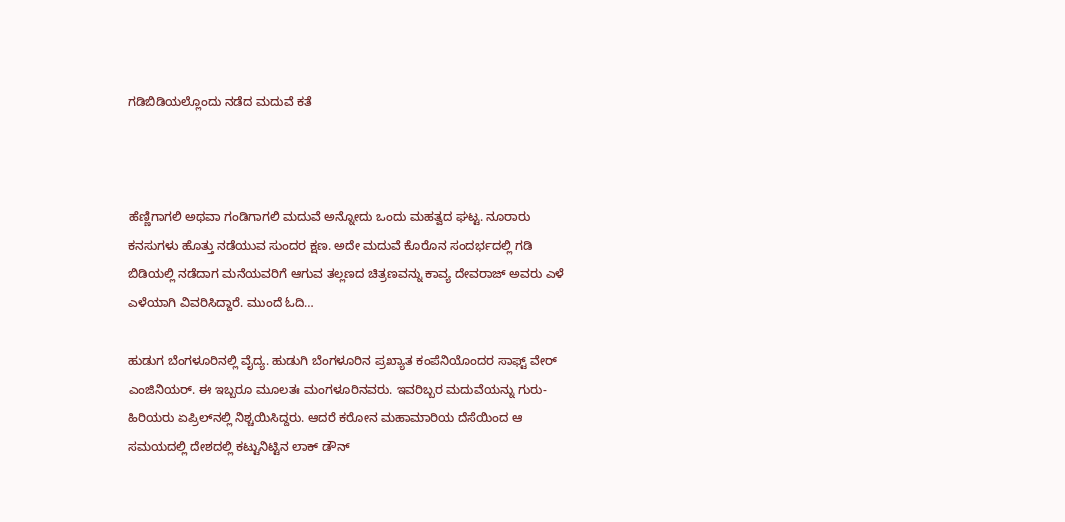ಗಡಿಬಿಡಿಯಲ್ಲೊಂದು ನಡೆದ ಮದುವೆ ಕತೆ



ಹೆಣ್ಣಿಗಾಗಲಿ ಅಥವಾ ಗಂಡಿಗಾಗಲಿ ಮದುವೆ ಅನ್ನೋದು ಒಂದು ಮಹತ್ವದ ಘಟ್ಟ. ನೂರಾರು ಕನಸುಗಳು ಹೊತ್ತು ನಡೆಯುವ ಸುಂದರ ಕ್ಷಣ. ಅದೇ ಮದುವೆ ಕೊರೊನ ಸಂದರ್ಭದಲ್ಲಿ ಗಡಿ ಬಿಡಿಯಲ್ಲಿ ನಡೆದಾಗ ಮನೆಯವರಿಗೆ ಆಗುವ ತಲ್ಲಣದ ಚಿತ್ರಣವನ್ನು ಕಾವ್ಯ ದೇವರಾಜ್ ಅವರು ಎಳೆ ಎಳೆಯಾಗಿ ವಿವರಿಸಿದ್ದಾರೆ. ಮುಂದೆ ಓದಿ…

ಹುಡುಗ ಬೆಂಗಳೂರಿನಲ್ಲಿ ವೈದ್ಯ. ಹುಡುಗಿ ಬೆಂಗಳೂರಿನ ಪ್ರಖ್ಯಾತ ಕಂಪೆನಿಯೊಂದರ ಸಾಫ್ಟ್ ವೇರ್ ಎಂಜಿನಿಯರ್. ಈ ಇಬ್ಬರೂ ಮೂಲತಃ ಮಂಗಳೂರಿನವರು. ಇವರಿಬ್ಬರ ಮದುವೆಯನ್ನು ಗುರು-ಹಿರಿಯರು ಏಪ್ರಿಲ್‌ನಲ್ಲಿ ನಿಶ್ಚಯಿಸಿದ್ದರು. ಆದರೆ ಕರೋನ ಮಹಾಮಾರಿಯ ದೆಸೆಯಿಂದ ಆ ಸಮಯದಲ್ಲಿ ದೇಶದಲ್ಲಿ ಕಟ್ಟುನಿಟ್ಟಿನ ಲಾಕ್ ಡೌನ್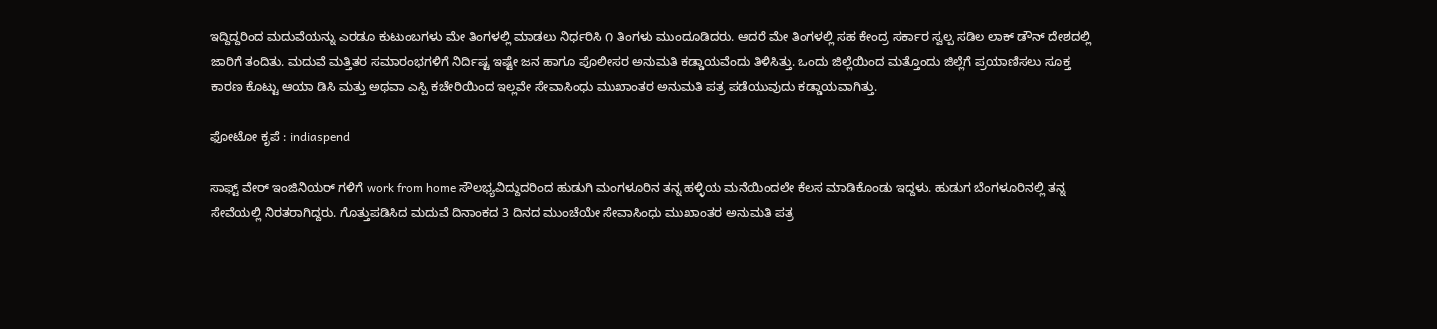ಇದ್ದಿದ್ದರಿಂದ ಮದುವೆಯನ್ನು ಎರಡೂ ಕುಟುಂಬಗಳು ಮೇ ತಿಂಗಳಲ್ಲಿ ಮಾಡಲು ನಿರ್ಧರಿಸಿ ೧ ತಿಂಗಳು ಮುಂದೂಡಿದರು. ಆದರೆ ಮೇ ತಿಂಗಳಲ್ಲಿ ಸಹ ಕೇಂದ್ರ ಸರ್ಕಾರ ಸ್ವಲ್ಪ ಸಡಿಲ ಲಾಕ್ ಡೌನ್ ದೇಶದಲ್ಲಿ ಜಾರಿಗೆ ತಂದಿತು. ಮದುವೆ ಮತ್ತಿತರ ಸಮಾರಂಭಗಳಿಗೆ ನಿರ್ದಿಷ್ಟ ಇಷ್ಟೇ ಜನ ಹಾಗೂ ಪೊಲೀಸರ ಅನುಮತಿ ಕಡ್ಡಾಯವೆಂದು ತಿಳಿಸಿತ್ತು. ಒಂದು ಜಿಲ್ಲೆಯಿಂದ ಮತ್ತೊಂದು ಜಿಲ್ಲೆಗೆ ಪ್ರಯಾಣಿಸಲು ಸೂಕ್ತ ಕಾರಣ ಕೊಟ್ಟು ಆಯಾ ಡಿಸಿ ಮತ್ತು ಅಥವಾ ಎಸ್ಪಿ ಕಚೇರಿಯಿಂದ ಇಲ್ಲವೇ ಸೇವಾಸಿಂಧು ಮುಖಾಂತರ ಅನುಮತಿ ಪತ್ರ ಪಡೆಯುವುದು ಕಡ್ಡಾಯವಾಗಿತ್ತು.

ಫೋಟೋ ಕೃಪೆ : indiaspend

ಸಾಫ್ಟ್ ವೇರ್ ಇಂಜಿನಿಯರ್ ಗಳಿಗೆ work from home ಸೌಲಭ್ಯವಿದ್ದುದರಿಂದ ಹುಡುಗಿ ಮಂಗಳೂರಿನ ತನ್ನ ಹಳ್ಳಿಯ ಮನೆಯಿಂದಲೇ ಕೆಲಸ ಮಾಡಿಕೊಂಡು ಇದ್ದಳು. ಹುಡುಗ ಬೆಂಗಳೂರಿನಲ್ಲಿ ತನ್ನ ಸೇವೆಯಲ್ಲಿ ನಿರತರಾಗಿದ್ದರು. ಗೊತ್ತುಪಡಿಸಿದ ಮದುವೆ ದಿನಾಂಕದ 3 ದಿನದ ಮುಂಚೆಯೇ ಸೇವಾಸಿಂಧು ಮುಖಾಂತರ ಅನುಮತಿ ಪತ್ರ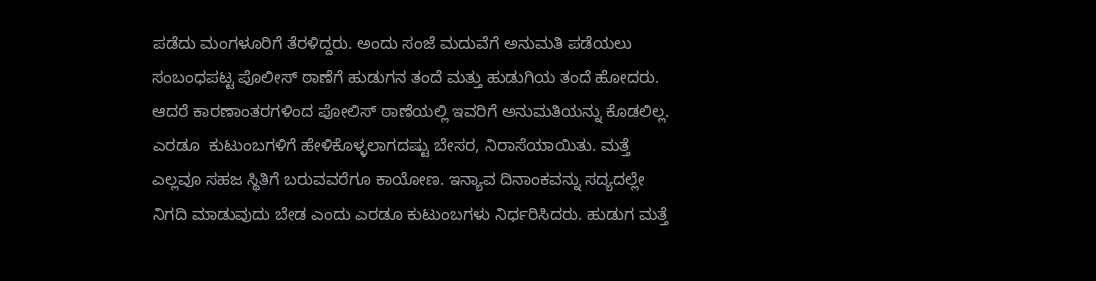ಪಡೆದು ಮಂಗಳೂರಿಗೆ ತೆರಳಿದ್ದರು. ಅಂದು ಸಂಜೆ ಮದುವೆಗೆ ಅನುಮತಿ ಪಡೆಯಲು ಸಂಬಂಧಪಟ್ಟ ಪೊಲೀಸ್ ಠಾಣೆಗೆ ಹುಡುಗನ ತಂದೆ ಮತ್ತು ಹುಡುಗಿಯ ತಂದೆ ಹೋದರು. ಆದರೆ ಕಾರಣಾಂತರಗಳಿಂದ ಪೋಲಿಸ್ ಠಾಣೆಯಲ್ಲಿ ಇವರಿಗೆ ಅನುಮತಿಯನ್ನು ಕೊಡಲಿಲ್ಲ. ಎರಡೂ  ಕುಟುಂಬಗಳಿಗೆ ಹೇಳಿಕೊಳ್ಳಲಾಗದಷ್ಟು ಬೇಸರ, ನಿರಾಸೆಯಾಯಿತು. ಮತ್ತೆ ಎಲ್ಲವೂ ಸಹಜ ಸ್ಥಿತಿಗೆ ಬರುವವರೆಗೂ ಕಾಯೋಣ. ಇನ್ಯಾವ ದಿನಾಂಕವನ್ನು ಸದ್ಯದಲ್ಲೇ ನಿಗದಿ ಮಾಡುವುದು ಬೇಡ ಎಂದು ಎರಡೂ ಕುಟುಂಬಗಳು ನಿರ್ಧರಿಸಿದರು. ಹುಡುಗ ಮತ್ತೆ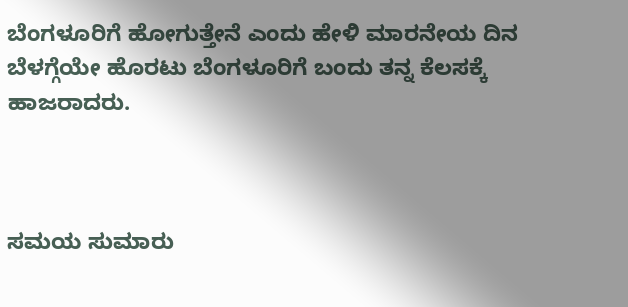ಬೆಂಗಳೂರಿಗೆ ಹೋಗುತ್ತೇನೆ ಎಂದು ಹೇಳಿ ಮಾರನೇಯ ದಿನ ಬೆಳಗ್ಗೆಯೇ ಹೊರಟು ಬೆಂಗಳೂರಿಗೆ ಬಂದು ತನ್ನ ಕೆಲಸಕ್ಕೆ ಹಾಜರಾದರು.



ಸಮಯ ಸುಮಾರು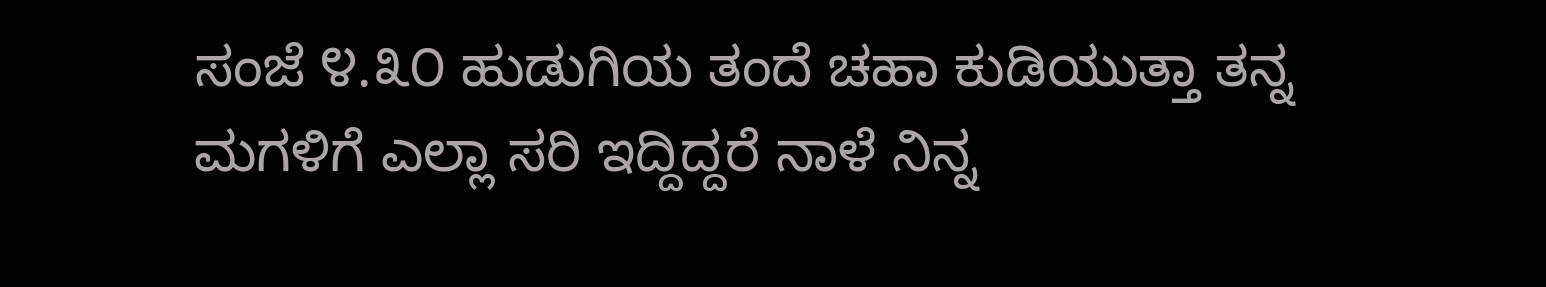ಸಂಜೆ ೪.೩೦ ಹುಡುಗಿಯ ತಂದೆ ಚಹಾ ಕುಡಿಯುತ್ತಾ ತನ್ನ ಮಗಳಿಗೆ ಎಲ್ಲಾ ಸರಿ ಇದ್ದಿದ್ದರೆ ನಾಳೆ ನಿನ್ನ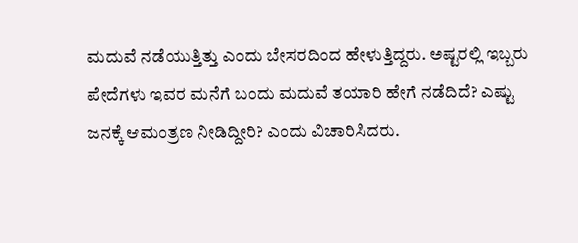ಮದುವೆ ನಡೆಯುತ್ತಿತ್ತು ಎಂದು ಬೇಸರದಿಂದ ಹೇಳುತ್ತಿದ್ದರು. ಅಷ್ಟರಲ್ಲಿ ಇಬ್ಬರು ಪೇದೆಗಳು ಇವರ ಮನೆಗೆ ಬಂದು ಮದುವೆ ತಯಾರಿ ಹೇಗೆ ನಡೆದಿದೆ? ಎಷ್ಟು ಜನಕ್ಕೆ ಆಮಂತ್ರಣ ನೀಡಿದ್ದೀರಿ? ಎಂದು ವಿಚಾರಿಸಿದರು.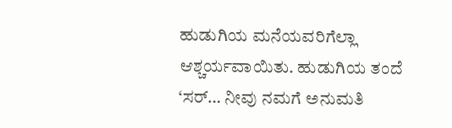ಹುಡುಗಿಯ ಮನೆಯವರಿಗೆಲ್ಲಾ ಆಶ್ಚರ್ಯವಾಯಿತು. ಹುಡುಗಿಯ ತಂದೆ ‘ಸರ್… ನೀವು ನಮಗೆ ಅನುಮತಿ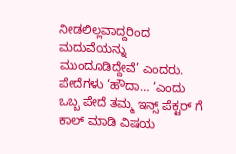ನೀಡಲಿಲ್ಲವಾದ್ದರಿಂದ ಮದುವೆಯನ್ನು ಮುಂದೂಡಿದ್ದೇವೆ’ ಎಂದರು. ಪೇದೆಗಳು ‘ಹೌದಾ… ‘ಎಂದು ಒಬ್ಬ ಪೇದೆ ತಮ್ಮ ಇನ್ಸ್ ಪೆಕ್ಟರ್ ಗೆ ಕಾಲ್ ಮಾಡಿ ವಿಷಯ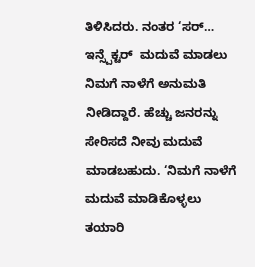ತಿಳಿಸಿದರು. ನಂತರ ‘ಸರ್… ಇನ್ಸ್ಪೆಕ್ಟರ್  ಮದುವೆ ಮಾಡಲು ನಿಮಗೆ ನಾಳೆಗೆ ಅನುಮತಿ ನೀಡಿದ್ದಾರೆ. ಹೆಚ್ಚು ಜನರನ್ನು ಸೇರಿಸದೆ ನೀವು ಮದುವೆ ಮಾಡಬಹುದು. ‘ನಿಮಗೆ ನಾಳೆಗೆ ಮದುವೆ ಮಾಡಿಕೊಳ್ಳಲು ತಯಾರಿ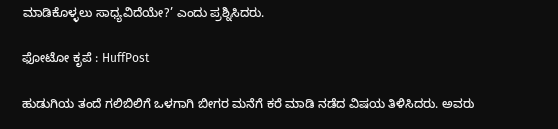ಮಾಡಿಕೊಳ್ಳಲು ಸಾಧ್ಯವಿದೆಯೇ?’ ಎಂದು ಪ್ರಶ್ನಿಸಿದರು.

ಫೋಟೋ ಕೃಪೆ : HuffPost

ಹುಡುಗಿಯ ತಂದೆ ಗಲಿಬಿಲಿಗೆ ಒಳಗಾಗಿ ಬೀಗರ ಮನೆಗೆ ಕರೆ ಮಾಡಿ ನಡೆದ ವಿಷಯ ತಿಳಿಸಿದರು. ಅವರು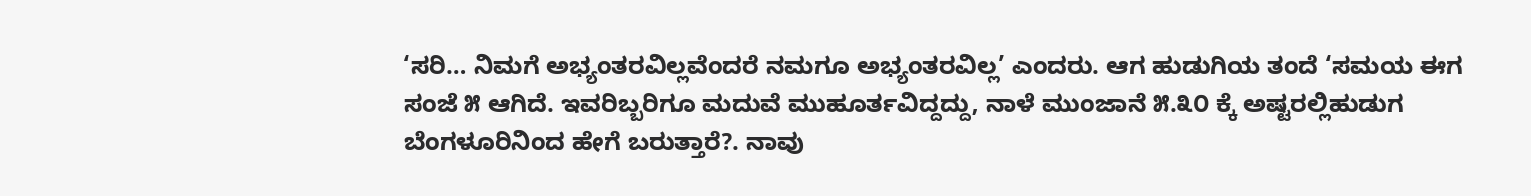‘ಸರಿ… ನಿಮಗೆ ಅಭ್ಯಂತರವಿಲ್ಲವೆಂದರೆ ನಮಗೂ ಅಭ್ಯಂತರವಿಲ್ಲ’ ಎಂದರು. ಆಗ ಹುಡುಗಿಯ ತಂದೆ ‘ಸಮಯ ಈಗ ಸಂಜೆ ೫ ಆಗಿದೆ. ಇವರಿಬ್ಬರಿಗೂ ಮದುವೆ ಮುಹೂರ್ತವಿದ್ದದ್ದು, ನಾಳೆ ಮುಂಜಾನೆ ೫.೩೦ ಕ್ಕೆ ಅಷ್ಟರಲ್ಲಿಹುಡುಗ ಬೆಂಗಳೂರಿನಿಂದ ಹೇಗೆ ಬರುತ್ತಾರೆ?. ನಾವು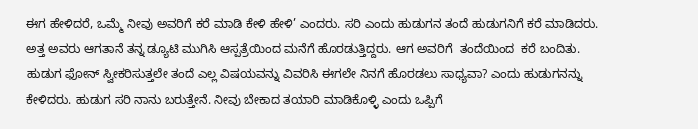ಈಗ ಹೇಳಿದರೆ, ಒಮ್ಮೆ ನೀವು ಅವರಿಗೆ ಕರೆ ಮಾಡಿ ಕೇಳಿ ಹೇಳಿ’ ಎಂದರು. ಸರಿ ಎಂದು ಹುಡುಗನ ತಂದೆ ಹುಡುಗನಿಗೆ ಕರೆ ಮಾಡಿದರು. ಅತ್ತ ಅವರು ಆಗತಾನೆ ತನ್ನ ಡ್ಯೂಟಿ ಮುಗಿಸಿ ಆಸ್ಪತ್ರೆಯಿಂದ ಮನೆಗೆ ಹೊರಡುತ್ತಿದ್ದರು. ಆಗ ಅವರಿಗೆ  ತಂದೆಯಿಂದ  ಕರೆ ಬಂದಿತು. ಹುಡುಗ ಫೋನ್ ಸ್ವೀಕರಿಸುತ್ತಲೇ ತಂದೆ ಎಲ್ಲ ವಿಷಯವನ್ನು ವಿವರಿಸಿ ಈಗಲೇ ನಿನಗೆ ಹೊರಡಲು ಸಾಧ್ಯವಾ? ಎಂದು ಹುಡುಗನನ್ನು ಕೇಳಿದರು. ಹುಡುಗ ಸರಿ ನಾನು ಬರುತ್ತೇನೆ. ನೀವು ಬೇಕಾದ ತಯಾರಿ ಮಾಡಿಕೊಳ್ಳಿ ಎಂದು ಒಪ್ಪಿಗೆ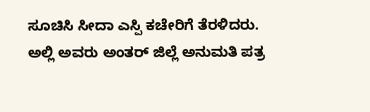ಸೂಚಿಸಿ ಸೀದಾ ಎಸ್ಪಿ ಕಚೇರಿಗೆ ತೆರಳಿದರು. ಅಲ್ಲಿ ಅವರು ಅಂತರ್ ಜಿಲ್ಲೆ ಅನುಮತಿ ಪತ್ರ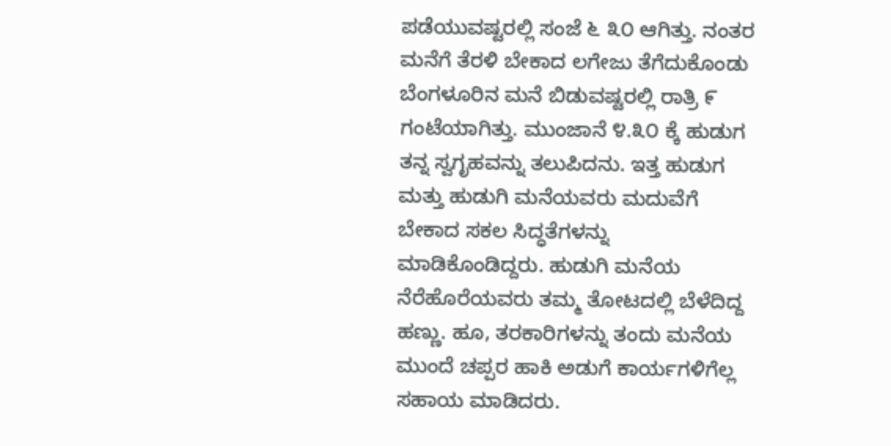ಪಡೆಯುವಷ್ಟರಲ್ಲಿ ಸಂಜೆ ೬ ೩೦ ಆಗಿತ್ತು. ನಂತರ ಮನೆಗೆ ತೆರಳಿ ಬೇಕಾದ ಲಗೇಜು ತೆಗೆದುಕೊಂಡು ಬೆಂಗಳೂರಿನ ಮನೆ ಬಿಡುವಷ್ಟರಲ್ಲಿ ರಾತ್ರಿ ೯ ಗಂಟೆಯಾಗಿತ್ತು. ಮುಂಜಾನೆ ೪.೩೦ ಕ್ಕೆ ಹುಡುಗ ತನ್ನ ಸ್ವಗೃಹವನ್ನು ತಲುಪಿದನು. ಇತ್ತ ಹುಡುಗ ಮತ್ತು ಹುಡುಗಿ ಮನೆಯವರು ಮದುವೆಗೆ ಬೇಕಾದ ಸಕಲ ಸಿದ್ಧತೆಗಳನ್ನು ಮಾಡಿಕೊಂಡಿದ್ದರು. ಹುಡುಗಿ ಮನೆಯ ನೆರೆಹೊರೆಯವರು ತಮ್ಮ ತೋಟದಲ್ಲಿ ಬೆಳೆದಿದ್ದ ಹಣ್ಣು. ಹೂ, ತರಕಾರಿಗಳನ್ನು ತಂದು ಮನೆಯ ಮುಂದೆ ಚಪ್ಪರ ಹಾಕಿ ಅಡುಗೆ ಕಾರ್ಯಗಳಿಗೆಲ್ಲ ಸಹಾಯ ಮಾಡಿದರು.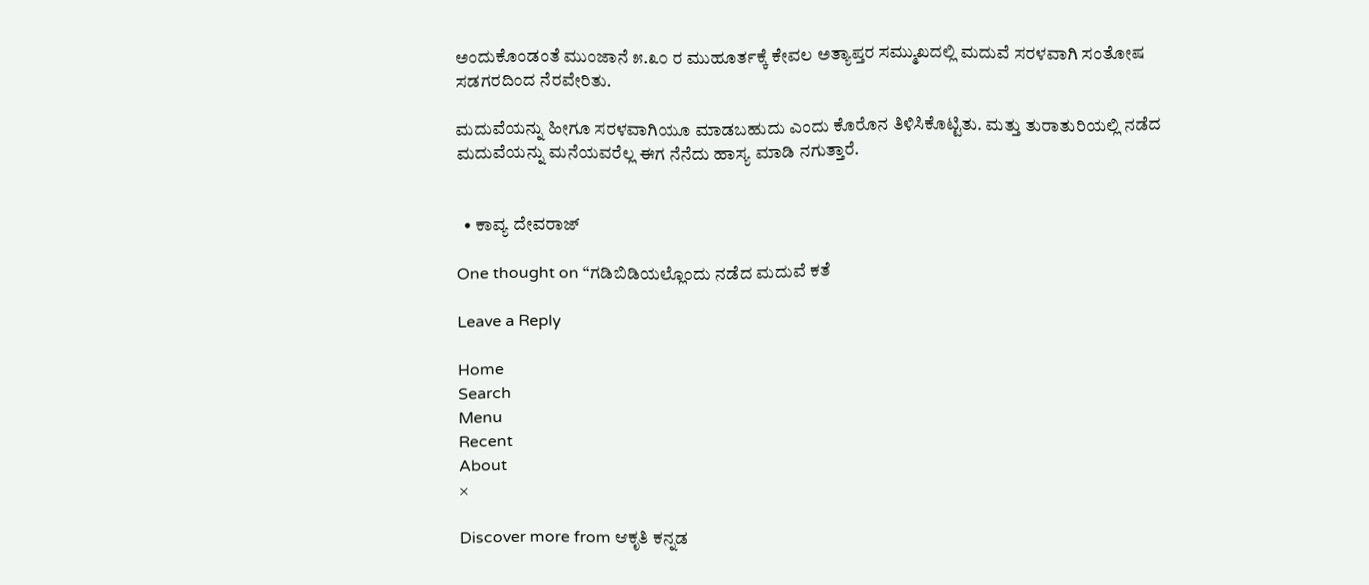ಅಂದುಕೊಂಡಂತೆ ಮುಂಜಾನೆ ೫.೩೦ ರ ಮುಹೂರ್ತಕ್ಕೆ ಕೇವಲ ಅತ್ಯಾಪ್ತರ ಸಮ್ಮುಖದಲ್ಲಿ ಮದುವೆ ಸರಳವಾಗಿ ಸಂತೋಷ ಸಡಗರದಿಂದ ನೆರವೇರಿತು.

ಮದುವೆಯನ್ನು ಹೀಗೂ ಸರಳವಾಗಿಯೂ ಮಾಡಬಹುದು ಎಂದು ಕೊರೊನ ತಿಳಿಸಿಕೊಟ್ಟಿತು. ಮತ್ತು ತುರಾತುರಿಯಲ್ಲಿ ನಡೆದ ಮದುವೆಯನ್ನು ಮನೆಯವರೆಲ್ಲ ಈಗ ನೆನೆದು ಹಾಸ್ಯ ಮಾಡಿ ನಗುತ್ತಾರೆ.


  • ಕಾವ್ಯ ದೇವರಾಜ್

One thought on “ಗಡಿಬಿಡಿಯಲ್ಲೊಂದು ನಡೆದ ಮದುವೆ ಕತೆ

Leave a Reply

Home
Search
Menu
Recent
About
×

Discover more from ಆಕೃತಿ ಕನ್ನಡ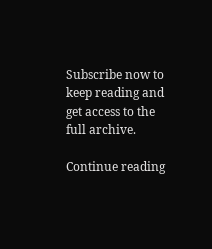Subscribe now to keep reading and get access to the full archive.

Continue reading